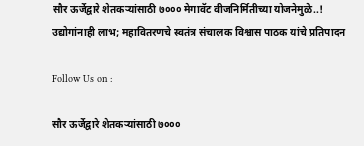सौर ऊर्जेद्वारे शेतकऱ्यांसाठी ७००० मेगावॅट वीजनिर्मितीच्या योजनेमुळे..! उद्योगांनाही लाभ; महावितरणचे स्वतंत्र संचालक विश्वास पाठक यांचे प्रतिपादन

Follow Us on :

सौर ऊर्जेद्वारे शेतकऱ्यांसाठी ७०००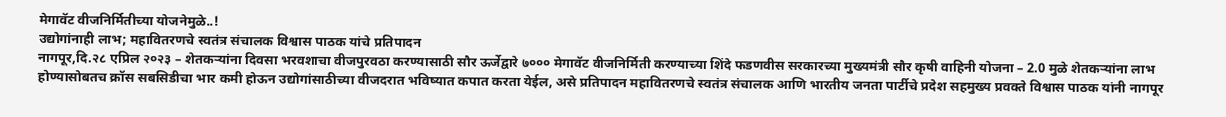मेगावॅट वीजनिर्मितीच्या योजनेमुळे..!
उद्योगांनाही लाभ; महावितरणचे स्वतंत्र संचालक विश्वास पाठक यांचे प्रतिपादन
नागपूर,दि.२८ एप्रिल २०२३ – शेतकऱ्यांना दिवसा भरवशाचा वीजपुरवठा करण्यासाठी सौर ऊर्जेद्वारे ७००० मेगावॅट वीजनिर्मिती करण्याच्या शिंदे फडणवीस सरकारच्या मुख्यमंत्री सौर कृषी वाहिनी योजना – 2.0 मुळे शेतकऱ्यांना लाभ होण्यासोबतच क्रॉस सबसिडीचा भार कमी होऊन उद्योगांसाठीच्या वीजदरात भविष्यात कपात करता येईल, असे प्रतिपादन महावितरणचे स्वतंत्र संचालक आणि भारतीय जनता पार्टीचे प्रदेश सहमुख्य प्रवक्ते विश्वास पाठक यांनी नागपूर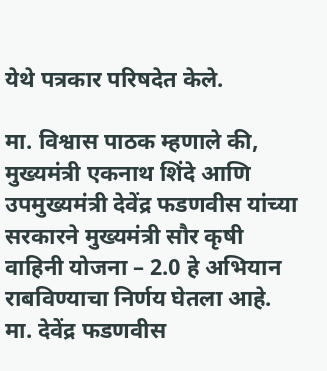येथे पत्रकार परिषदेत केले.

मा. विश्वास पाठक म्हणाले की, मुख्यमंत्री एकनाथ शिंदे आणि उपमुख्यमंत्री देवेंद्र फडणवीस यांच्या सरकारने मुख्यमंत्री सौर कृषी वाहिनी योजना – 2.0 हे अभियान राबविण्याचा निर्णय घेतला आहे. मा. देवेंद्र फडणवीस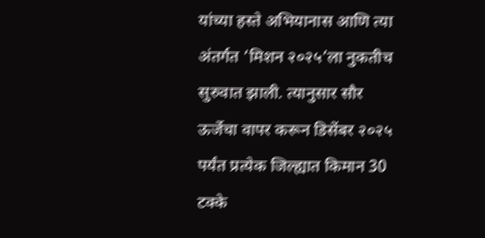यांच्या हस्ते अभियानास आणि त्या अंतर्गत ‘मिशन २०२५’ला नुकतीच सुरुवात झाली. त्यानुसार सौर ऊर्जेचा वापर करून डिसेंबर २०२५ पर्यंत प्रत्येक जिल्ह्यात किमान 30 टक्के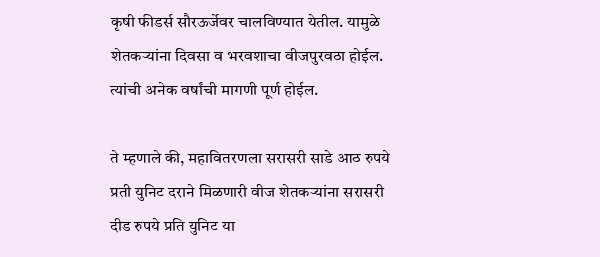कृषी फीडर्स सौरऊर्जेवर चालविण्यात येतील. यामुळे शेतकऱ्यांना दिवसा व भरवशाचा वीजपुरवठा होईल. त्यांची अनेक वर्षांची मागणी पूर्ण होईल.

ते म्हणाले की, महावितरणला सरासरी साडे आठ रुपये प्रती युनिट दराने मिळणारी वीज शेतकऱ्यांना सरासरी दीड रुपये प्रति युनिट या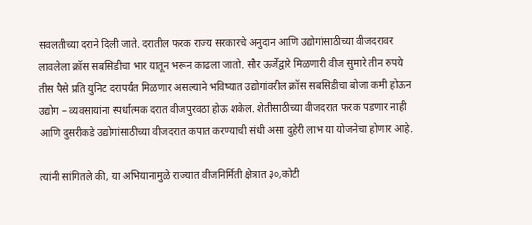सवलतीच्या दराने दिली जाते. दरातील फरक राज्य सरकारचे अनुदान आणि उद्योगांसाठीच्या वीजदरावर लावलेला क्रॉस सबसिडीचा भार यातून भरून काढला जातो. सौर ऊर्जेद्वारे मिळणारी वीज सुमारे तीन रुपये तीस पैसे प्रति युनिट दरापर्यंत मिळणार असल्याने भविष्यात उद्योगांवरील क्रॉस सबसिडीचा बोजा कमी होऊन उद्योग – व्यवसायांना स्पर्धात्मक दरात वीजपुरवठा होऊ शकेल. शेतीसाठीच्या वीजदरात फरक पडणार नाही आणि दुसरीकडे उद्योगांसाठीच्या वीजदरात कपात करण्याची संधी असा दुहेरी लाभ या योजनेचा होणार आहे.

त्यांनी सांगितले की, या अभियानामुळे राज्यात वीजनिर्मिती क्षेत्रात ३०,कोटी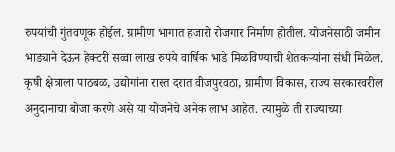रुपयांची गुंतवणूक होईल. ग्रामीण भागात हजारो रोजगार निर्माण होतील. योजनेसाठी जमीन भाड्याने देऊन हेक्टरी सव्वा लाख रुपये वार्षिक भाडे मिळविण्याची शेतकऱ्यांना संधी मिळेल. कृषी क्षेत्राला पाठबळ, उद्योगांना रास्त दरात वीजपुरवठा, ग्रामीण विकास, राज्य सरकारवरील अनुदानाचा बोजा करणे असे या योजनेचे अनेक लाभ आहेत. त्यामुळे ती राज्याच्या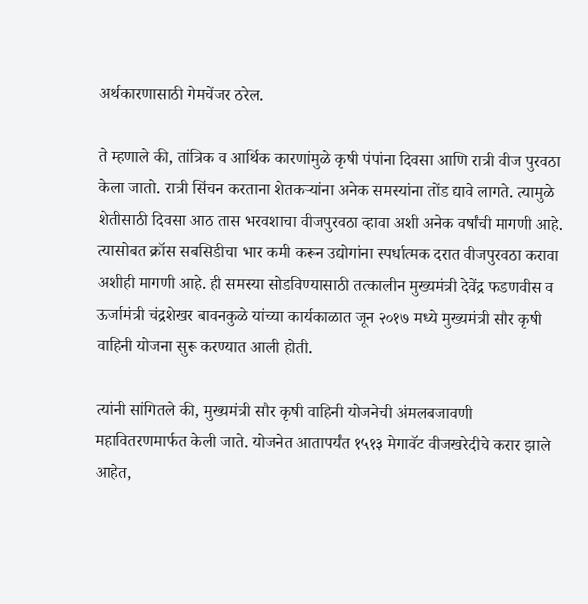अर्थकारणासाठी गेमचेंजर ठरेल.

ते म्हणाले की, तांत्रिक व आर्थिक कारणांमुळे कृषी पंपांना दिवसा आणि रात्री वीज पुरवठा केला जातो. रात्री सिंचन करताना शेतकऱ्यांना अनेक समस्यांना तोंड द्यावे लागते. त्यामुळे शेतीसाठी दिवसा आठ तास भरवशाचा वीजपुरवठा व्हावा अशी अनेक वर्षांची मागणी आहे. त्यासोबत क्रॉस सबसिडीचा भार कमी करून उद्योगांना स्पर्धात्मक दरात वीजपुरवठा करावा अशीही मागणी आहे. ही समस्या सोडविण्यासाठी तत्कालीन मुख्यमंत्री देवेंद्र फडणवीस व ऊर्जामंत्री चंद्रशेखर बावनकुळे यांच्या कार्यकाळात जून २०१७ मध्ये मुख्यमंत्री सौर कृषी वाहिनी योजना सुरू करण्यात आली होती.

त्यांनी सांगितले की, मुख्यमंत्री सौर कृषी वाहिनी योजनेची अंमलबजावणी महावितरणमार्फत केली जाते. योजनेत आतापर्यंत १५१३ मेगावॅट वीजखरेदीचे करार झाले आहेत,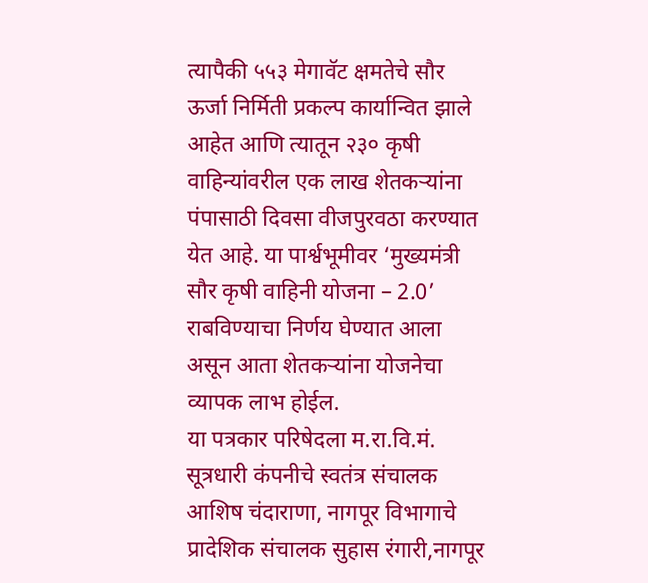त्यापैकी ५५३ मेगावॅट क्षमतेचे सौर ऊर्जा निर्मिती प्रकल्प कार्यान्वित झाले आहेत आणि त्यातून २३० कृषी वाहिन्यांवरील एक लाख शेतकऱ्यांना पंपासाठी दिवसा वीजपुरवठा करण्यात येत आहे. या पार्श्वभूमीवर ‘मुख्यमंत्री सौर कृषी वाहिनी योजना – 2.0’ राबविण्याचा निर्णय घेण्यात आला असून आता शेतकऱ्यांना योजनेचा व्यापक लाभ होईल.
या पत्रकार परिषेदला म.रा.वि.मं. सूत्रधारी कंपनीचे स्वतंत्र संचालक आशिष चंदाराणा, नागपूर विभागाचे प्रादेशिक संचालक सुहास रंगारी,नागपूर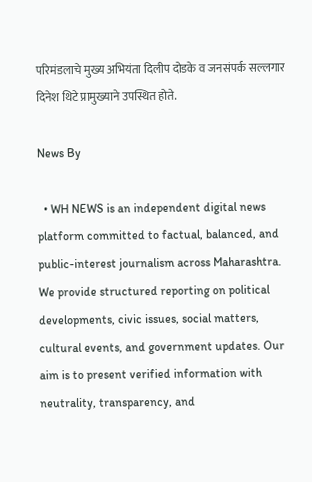परिमंडलाचे मुख्य अभियंता दिलीप दोडके व जनसंपर्क सल्लगार दिनेश थिटे प्रामुख्याने उपस्थित होते.

News By

  • WH NEWS is an independent digital news platform committed to factual, balanced, and public-interest journalism across Maharashtra. We provide structured reporting on political developments, civic issues, social matters, cultural events, and government updates. Our aim is to present verified information with neutrality, transparency, and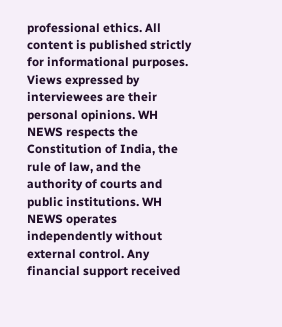professional ethics. All content is published strictly for informational purposes. Views expressed by interviewees are their personal opinions. WH NEWS respects the Constitution of India, the rule of law, and the authority of courts and public institutions. WH NEWS operates independently without external control. Any financial support received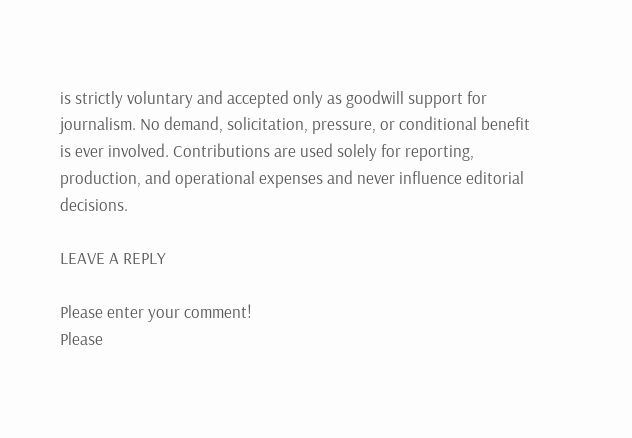is strictly voluntary and accepted only as goodwill support for journalism. No demand, solicitation, pressure, or conditional benefit is ever involved. Contributions are used solely for reporting, production, and operational expenses and never influence editorial decisions.

LEAVE A REPLY

Please enter your comment!
Please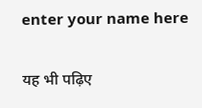enter your name here

यह भी पढ़िए